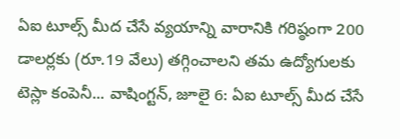ఏఐ టూల్స్ మీద చేసే వ్యయాన్ని వారానికి గరిష్ఠంగా 200 డాలర్లకు (రూ.19 వేలు) తగ్గించాలని తమ ఉద్యోగులకు టెస్లా కంపెనీ... వాషింగ్టన్, జూలై 6: ఏఐ టూల్స్ మీద చేసే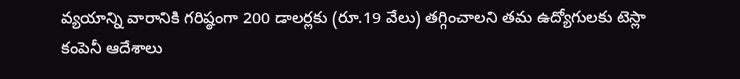వ్యయాన్ని వారానికి గరిష్ఠంగా 200 డాలర్లకు (రూ.19 వేలు) తగ్గించాలని తమ ఉద్యోగులకు టెస్లా కంపెనీ ఆదేశాలు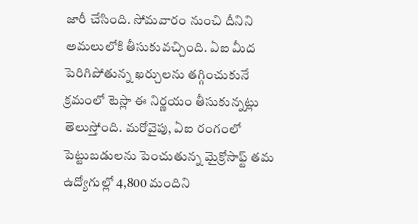జారీ చేసింది. సోమవారం నుంచి దీనిని అమలులోకి తీసుకువచ్చింది. ఏఐ మీద పెరిగిపోతున్న ఖర్చులను తగ్గించుకునే క్రమంలో టెస్లా ఈ నిర్ణయం తీసుకున్నట్లు తెలుస్తోంది. మరోవైపు, ఏఐ రంగంలో పెట్టుబడులను పెంచుతున్న మైక్రోసాఫ్ట్ తమ ఉద్యోగుల్లో 4,800 మందిని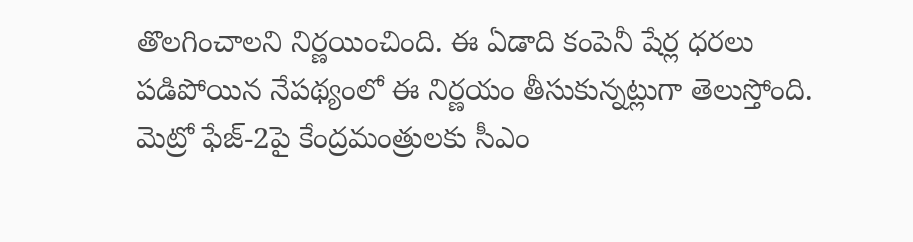తొలగించాలని నిర్ణయించింది. ఈ ఏడాది కంపెనీ షేర్ల ధరలు పడిపోయిన నేపథ్యంలో ఈ నిర్ణయం తీసుకున్నట్లుగా తెలుస్తోంది. మెట్రో ఫేజ్-2పై కేంద్రమంత్రులకు సీఎం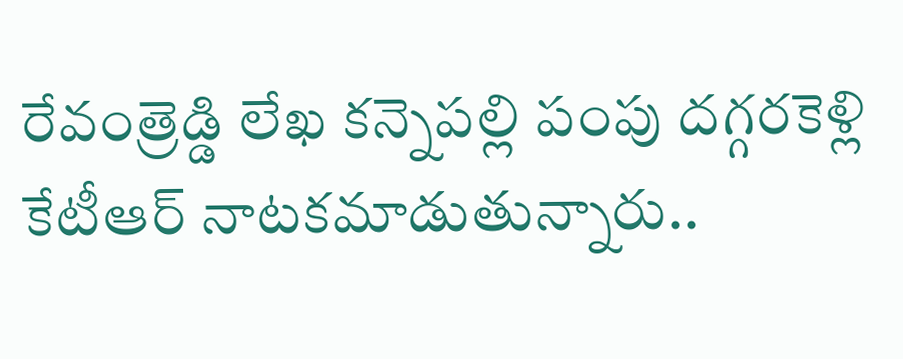రేవంత్రెడ్డి లేఖ కన్నెపల్లి పంపు దగ్గరకెళ్లి కేటీఆర్ నాటకమాడుతున్నారు..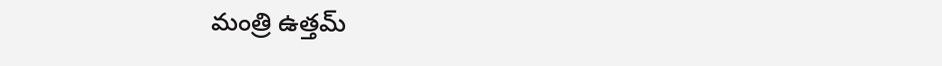మంత్రి ఉత్తమ్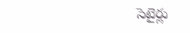సెటైర్లు